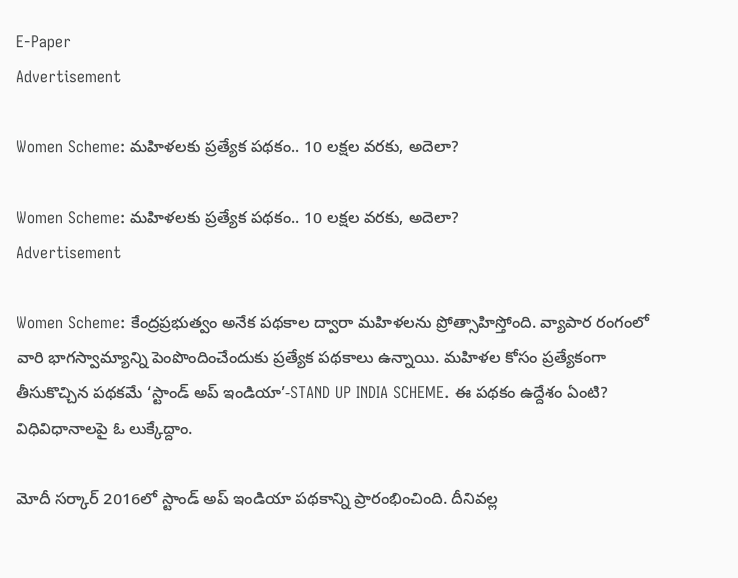E-Paper
Advertisement

Women Scheme: మహిళలకు ప్రత్యేక పథకం.. 10 లక్షల వరకు, అదెలా?

Women Scheme: మహిళలకు ప్రత్యేక పథకం.. 10 లక్షల వరకు, అదెలా?
Advertisement

Women Scheme: కేంద్రప్రభుత్వం అనేక పథకాల ద్వారా మహిళలను ప్రోత్సాహిస్తోంది. వ్యాపార రంగంలో వారి భాగస్వామ్యాన్ని పెంపొందించేందుకు ప్రత్యేక పథకాలు ఉన్నాయి. మహిళల కోసం ప్రత్యేకంగా తీసుకొచ్చిన పథకమే ‘స్టాండ్ అప్ ఇండియా’-STAND UP INDIA SCHEME. ఈ పథకం ఉద్దేశం ఏంటి? విధివిధానాలపై ఓ లుక్కేద్దాం.

మోదీ సర్కార్ 2016లో స్టాండ్ అప్ ఇండియా పథకాన్ని ప్రారంభించింది. దీనివల్ల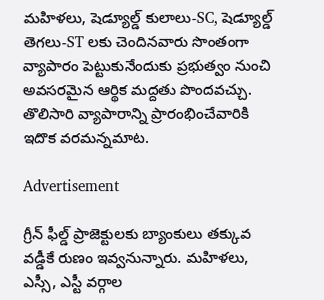మహిళలు, షెడ్యూల్డ్ కులాలు-SC, షెడ్యూల్డ్ తెగలు-ST లకు చెందినవారు సొంతంగా వ్యాపారం పెట్టుకునేందుకు ప్రభుత్వం నుంచి అవసరమైన ఆర్థిక మద్దతు పొందవచ్చు. తొలిసారి వ్యాపారాన్ని ప్రారంభించేవారికి ఇదొక వరమన్నమాట.

Advertisement

గ్రీన్ ఫీల్డ్ ప్రాజెక్టులకు బ్యాంకులు తక్కువ వడ్డీకే రుణం ఇవ్వనున్నారు. మహిళలు, ఎస్సీ, ఎస్టీ వర్గాల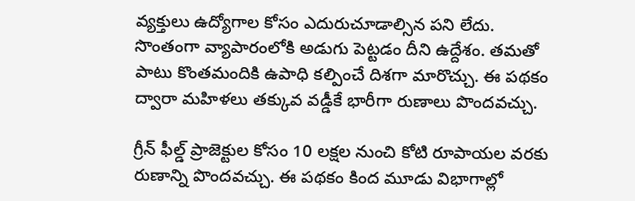వ్యక్తులు ఉద్యోగాల కోసం ఎదురుచూడాల్సిన పని లేదు. సొంతంగా వ్యాపారంలోకి అడుగు పెట్టడం దీని ఉద్దేశం. తమతో పాటు కొంతమందికి ఉపాధి కల్పించే దిశగా మారొచ్చు. ఈ పథకం ద్వారా మహిళలు తక్కువ వడ్డీకే భారీగా రుణాలు పొందవచ్చు.

గ్రీన్ ఫీల్డ్ ప్రాజెక్టుల కోసం 10 లక్షల నుంచి కోటి రూపాయల వరకు రుణాన్ని పొందవచ్చు. ఈ పథకం కింద మూడు విభాగాల్లో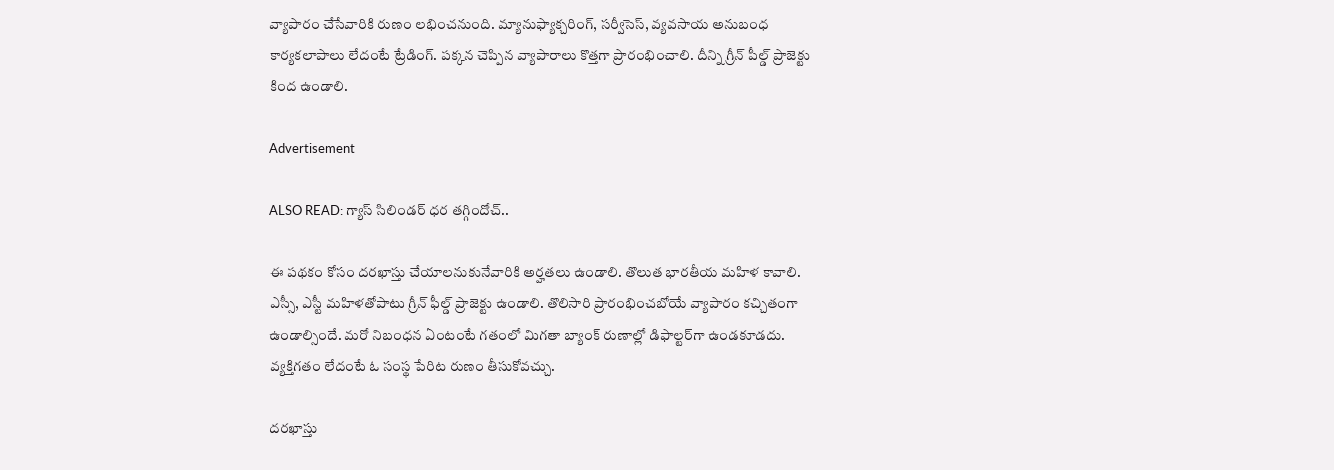వ్యాపారం చేసేవారికి రుణం లభించనుంది. మ్యానుఫ్యాక్చరింగ్, సర్వీసెస్, వ్యవసాయ అనుబంధ కార్యకలాపాలు లేదంటే ట్రేడింగ్. పక్కన చెప్పిన వ్యాపారాలు కొత్తగా ప్రారంభించాలి. దీన్ని గ్రీన్ పీల్డ్ ప్రాజెక్టు కింద ఉండాలి.

Advertisement

ALSO READ: గ్యాస్ సిలిండర్ ధర తగ్గిందోచ్..

ఈ పథకం కోసం దరఖాస్తు చేయాలనుకునేవారికి అర్హతలు ఉండాలి. తొలుత భారతీయ మహిళ కావాలి. ఎస్సీ, ఎస్టీ మహిళతోపాటు గ్రీన్ ఫీల్డ్ ప్రాజెక్టు ఉండాలి. తొలిసారి ప్రారంభించబోయే వ్యాపారం కచ్చితంగా ఉండాల్సిందే. మరో నిబంధన ఏంటంటే గతంలో మిగతా బ్యాంక్ రుణాల్లో డిఫాల్టర్‌గా ఉండకూడదు. వ్యక్తిగతం లేదంటే ఓ సంస్థ పేరిట రుణం తీసుకోవచ్చు.

దరఖాస్తు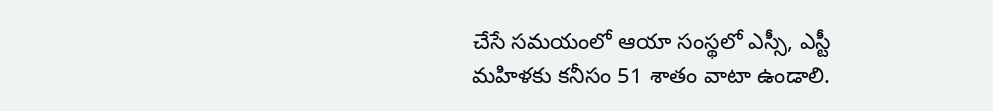చేసే సమయంలో ఆయా సంస్థలో ఎస్సీ, ఎస్టీ మహిళకు కనీసం 51 శాతం వాటా ఉండాలి.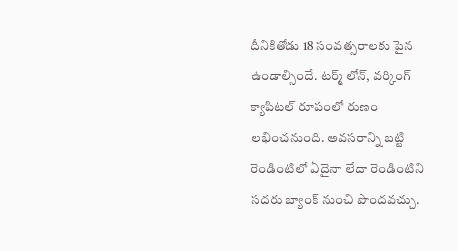దీనికితోడు 18 సంవత్సరాలకు పైన ఉండాల్సిందే. టర్మ్ లోన్, వర్కింగ్ క్యాపిటల్ రూపంలో రుణం లభించనుంది. అవసరాన్ని బట్టి రెండింటిలో ఏదైనా లేదా రెండింటిని సదరు బ్యాంక్ నుంచి పొందవచ్చు.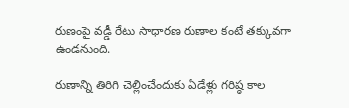రుణంపై వడ్డీ రేటు సాధారణ రుణాల కంటే తక్కువగా ఉండనుంది.

రుణాన్ని తిరిగి చెల్లించేందుకు ఏడేళ్లు గరిష్ఠ కాల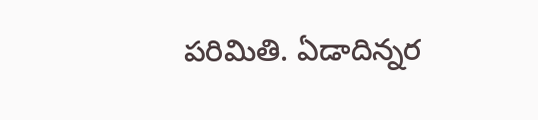పరిమితి. ఏడాదిన్నర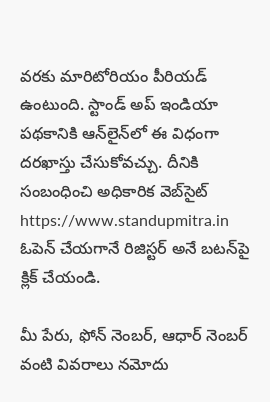వరకు మారిటోరియం పీరియడ్ ఉంటుంది. స్టాండ్ అప్ ఇండియా పథకానికి ఆన్‌లైన్‌లో ఈ విధంగా దరఖాస్తు చేసుకోవచ్చు. దీనికి సంబంధించి అధికారిక వెబ్‌సైట్ https://www.standupmitra.in ఓపెన్ చేయగానే రిజిస్టర్ అనే బటన్‌పై క్లిక్ చేయండి.

మీ పేరు, ఫోన్ నెంబర్, ఆధార్ నెంబర్ వంటి వివరాలు నమోదు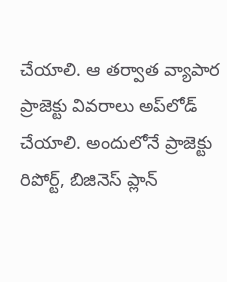చేయాలి. ఆ తర్వాత వ్యాపార ప్రాజెక్టు వివరాలు అప్‌లోడ్ చేయాలి. అందులోనే ప్రాజెక్టు రిపోర్ట్, బిజినెస్ ప్లాన్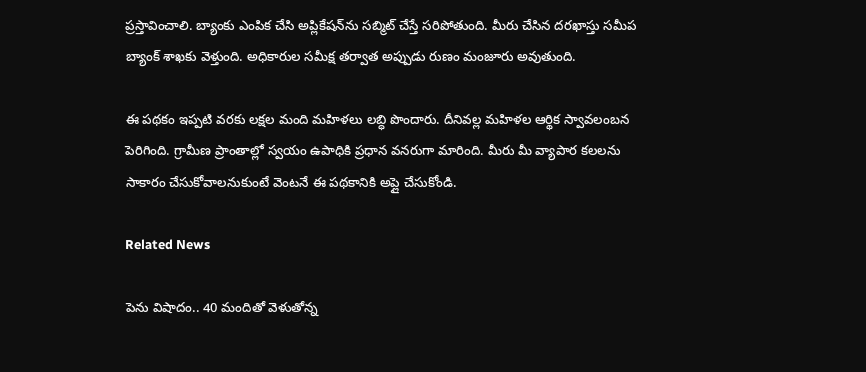ప్రస్తావించాలి. బ్యాంకు ఎంపిక చేసి అప్లికేషన్‌ను సబ్మిట్ చేస్తే సరిపోతుంది. మీరు చేసిన దరఖాస్తు సమీప బ్యాంక్ శాఖకు వెళ్తుంది. అధికారుల సమీక్ష తర్వాత అప్పుడు రుణం మంజూరు అవుతుంది.

ఈ పథకం ఇప్పటి వరకు లక్షల మంది మహిళలు లబ్ధి పొందారు. దీనివల్ల మహిళల ఆర్థిక స్వావలంబన పెరిగింది. గ్రామీణ ప్రాంతాల్లో స్వయం ఉపాధికి ప్రధాన వనరుగా మారింది. మీరు మీ వ్యాపార కలలను సాకారం చేసుకోవాలనుకుంటే వెంటనే ఈ పథకానికి అప్లై చేసుకోండి.

Related News

పెను విషాదం.. 40 మందితో వెళుతోన్న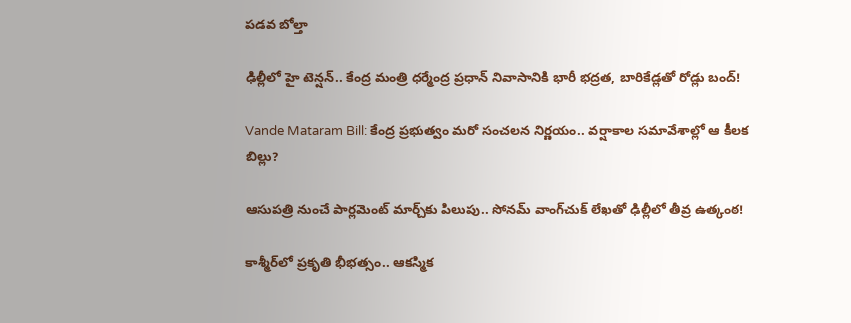ప‌డ‌వ బోల్తా

ఢిల్లీలో హై టెన్షన్.. కేంద్ర మంత్రి ధర్మేంద్ర ప్రధాన్ నివాసానికి భారీ భద్రత, బారికేడ్లతో రోడ్లు బంద్!

Vande Mataram Bill: కేంద్ర ప్రభుత్వం మరో సంచలన నిర్ణయం.. వర్షాకాల సమావేశాల్లో ఆ కీలక బిల్లు?

ఆసుపత్రి నుంచే పార్లమెంట్ మార్చ్‌కు పిలుపు.. సోనమ్ వాంగ్‌చుక్ లేఖతో ఢిల్లీలో తీవ్ర ఉత్కంఠ!

కాశ్మీర్‌లో ప్రకృతి భీభత్సం.. ఆకస్మిక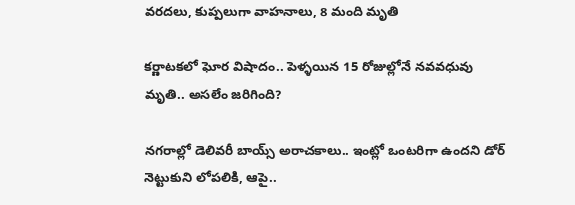వరదలు, కుప్పలుగా వాహనాలు, 8 మంది మృతి

కర్ణాటకలో ఘోర విషాదం.. పెళ్ళయిన 15 రోజుల్లోనే నవవధువు మృతి.. అసలేం జరిగింది?

నగరాల్లో డెలివరీ బాయ్స్ అరాచకాలు.. ఇంట్లో ఒంటరిగా ఉందని డోర్ నెట్టుకుని లోపలికి, ఆపై..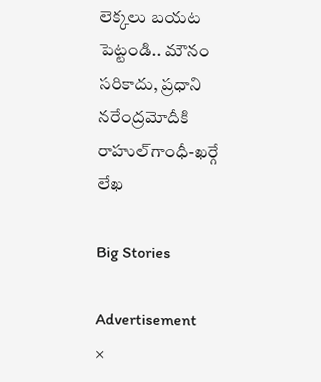లెక్కలు బయట పెట్టండి.. మౌనం సరికాదు, ప్రధాని నరేంద్రమోదీకి రాహుల్‌‌గాంధీ-ఖర్గే లేఖ

Big Stories

Advertisement
×